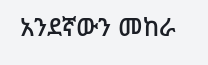አንደኛውን መከራ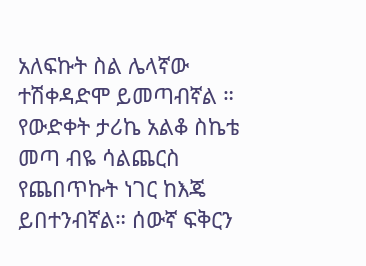አለፍኩት ስል ሌላኛው ተሽቀዳድሞ ይመጣብኛል ። የውድቀት ታሪኬ አልቆ ስኬቴ መጣ ብዬ ሳልጨርስ የጨበጥኩት ነገር ከእጄ ይበተንብኛል። ሰውኛ ፍቅርን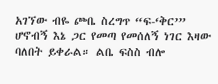አገኘው ብዬ ጮቤ ስረግጥ “ፍ-‘ቅር’” ሆኖብኝ እኔ ጋር የመጣ የመሰለኝ ነገር እዛው ባለበት ይቀራል። ልቤ ፍስስ ብሎ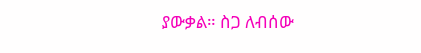ያውቃል። ስጋ ለብሰው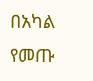በአካል የመጡ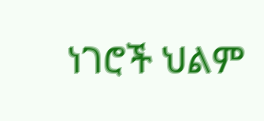ነገሮች ህልም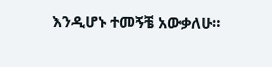እንዲሆኑ ተመኝቼ አውቃለሁ።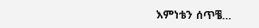እምነቴን ሰጥቼ…